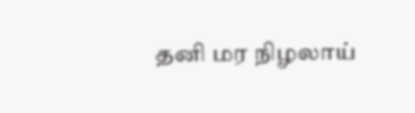தனி மர நிழலாய்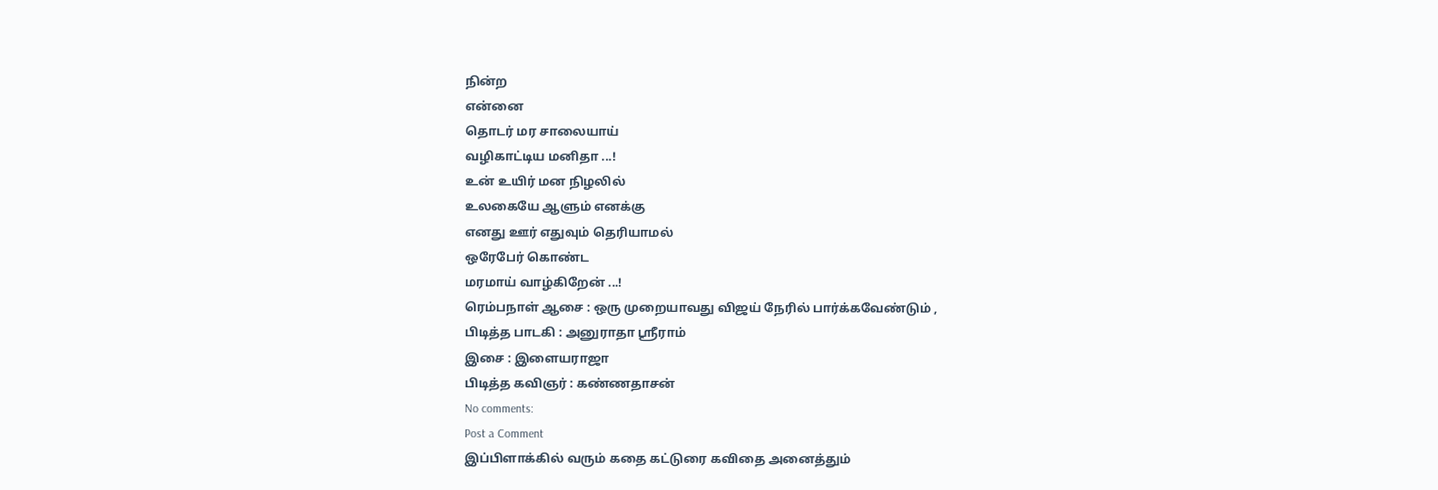நின்ற
என்னை
தொடர் மர சாலையாய்
வழிகாட்டிய மனிதா ...!
உன் உயிர் மன நிழலில்
உலகையே ஆளும் எனக்கு
எனது ஊர் எதுவும் தெரியாமல்
ஒரேபேர் கொண்ட
மரமாய் வாழ்கிறேன் ...!
ரெம்பநாள் ஆசை : ஒரு முறையாவது விஜய் நேரில் பார்க்கவேண்டும் ,
பிடித்த பாடகி : அனுராதா ஸ்ரீராம்
இசை : இளையராஜா
பிடித்த கவிஞர் : கண்ணதாசன்
No comments:
Post a Comment
இப்பிளாக்கில் வரும் கதை கட்டுரை கவிதை அனைத்தும்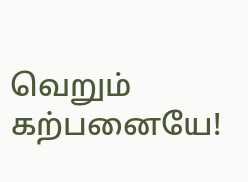வெறும் கற்பனையே!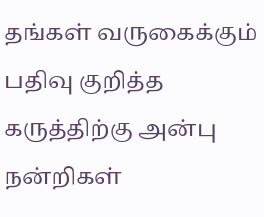தங்கள் வருகைக்கும் பதிவு குறித்த கருத்திற்கு அன்பு நன்றிகள்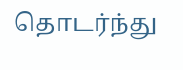தொடர்ந்து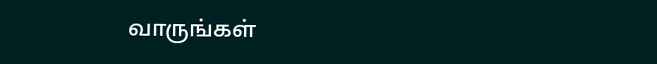வாருங்கள்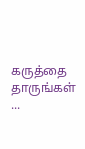கருத்தை தாருங்கள் ...